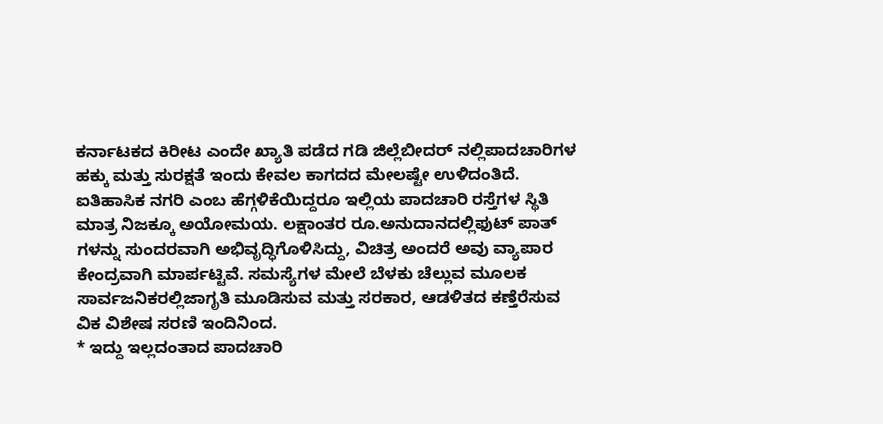ಕರ್ನಾಟಕದ ಕಿರೀಟ ಎಂದೇ ಖ್ಯಾತಿ ಪಡೆದ ಗಡಿ ಜಿಲ್ಲೆಬೀದರ್ ನಲ್ಲಿಪಾದಚಾರಿಗಳ ಹಕ್ಕು ಮತ್ತು ಸುರಕ್ಷತೆ ಇಂದು ಕೇವಲ ಕಾಗದದ ಮೇಲಷ್ಟೇ ಉಳಿದಂತಿದೆ. ಐತಿಹಾಸಿಕ ನಗರಿ ಎಂಬ ಹೆಗ್ಗಳಿಕೆಯಿದ್ದರೂ ಇಲ್ಲಿಯ ಪಾದಚಾರಿ ರಸ್ತೆಗಳ ಸ್ಥಿತಿ ಮಾತ್ರ ನಿಜಕ್ಕೂ ಅಯೋಮಯ. ಲಕ್ಷಾಂತರ ರೂ.ಅನುದಾನದಲ್ಲಿಫುಟ್ ಪಾತ್ ಗಳನ್ನು ಸುಂದರವಾಗಿ ಅಭಿವೃದ್ಧಿಗೊಳಿಸಿದ್ದು, ವಿಚಿತ್ರ ಅಂದರೆ ಅವು ವ್ಯಾಪಾರ ಕೇಂದ್ರವಾಗಿ ಮಾರ್ಪಟ್ಟಿವೆ. ಸಮಸ್ಯೆಗಳ ಮೇಲೆ ಬೆಳಕು ಚೆಲ್ಲುವ ಮೂಲಕ ಸಾರ್ವಜನಿಕರಲ್ಲಿಜಾಗೃತಿ ಮೂಡಿಸುವ ಮತ್ತು ಸರಕಾರ, ಆಡಳಿತದ ಕಣ್ತೆರೆಸುವ ವಿಕ ವಿಶೇಷ ಸರಣಿ ಇಂದಿನಿಂದ.
* ಇದ್ದು ಇಲ್ಲದಂತಾದ ಪಾದಚಾರಿ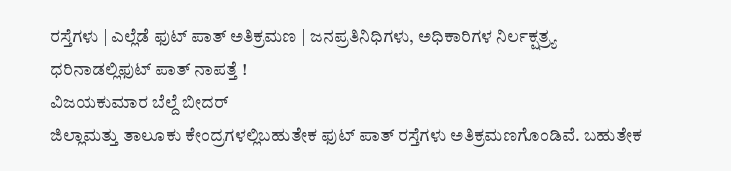ರಸ್ತೆಗಳು | ಎಲ್ಲೆಡೆ ಫುಟ್ ಪಾತ್ ಅತಿಕ್ರಮಣ | ಜನಪ್ರತಿನಿಧಿಗಳು, ಅಧಿಕಾರಿಗಳ ನಿರ್ಲಕ್ಷತ್ರ್ಯ
ಧರಿನಾಡಲ್ಲಿಫುಟ್ ಪಾತ್ ನಾಪತ್ತೆ !
ವಿಜಯಕುಮಾರ ಬೆಲ್ದೆ ಬೀದರ್
ಜಿಲ್ಲಾಮತ್ತು ತಾಲೂಕು ಕೇಂದ್ರಗಳಲ್ಲಿಬಹುತೇಕ ಫುಟ್ ಪಾತ್ ರಸ್ತೆಗಳು ಅತಿಕ್ರಮಣಗೊಂಡಿವೆ. ಬಹುತೇಕ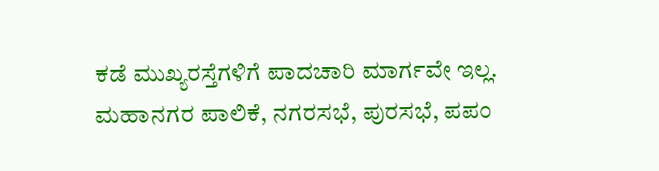ಕಡೆ ಮುಖ್ಯರಸ್ತೆಗಳಿಗೆ ಪಾದಚಾರಿ ಮಾರ್ಗವೇ ಇಲ್ಲ. ಮಹಾನಗರ ಪಾಲಿಕೆ, ನಗರಸಭೆ, ಪುರಸಭೆ, ಪಪಂ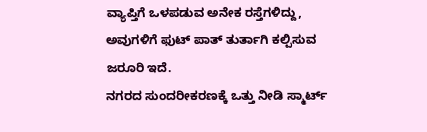ವ್ಯಾಪ್ತಿಗೆ ಒಳಪಡುವ ಅನೇಕ ರಸ್ತೆಗಳಿದ್ದು, ಅವುಗಳಿಗೆ ಫುಟ್ ಪಾತ್ ತುರ್ತಾಗಿ ಕಲ್ಪಿಸುವ ಜರೂರಿ ಇದೆ.
ನಗರದ ಸುಂದರೀಕರಣಕ್ಕೆ ಒತ್ತು ನೀಡಿ ಸ್ಮಾರ್ಟ್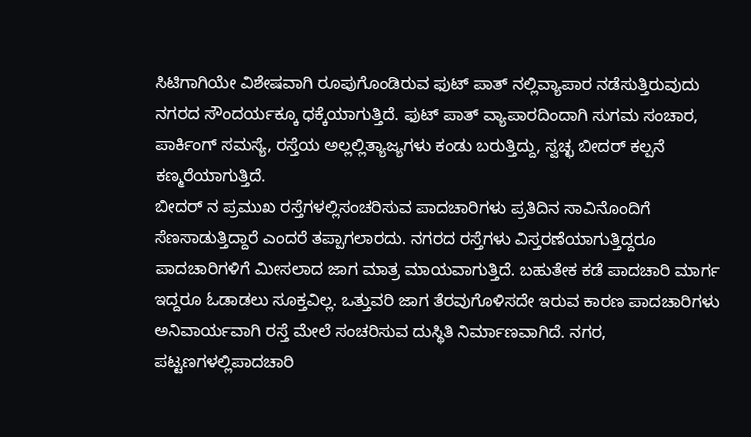ಸಿಟಿಗಾಗಿಯೇ ವಿಶೇಷವಾಗಿ ರೂಪುಗೊಂಡಿರುವ ಫುಟ್ ಪಾತ್ ನಲ್ಲಿವ್ಯಾಪಾರ ನಡೆಸುತ್ತಿರುವುದು ನಗರದ ಸೌಂದರ್ಯಕ್ಕೂ ಧಕ್ಕೆಯಾಗುತ್ತಿದೆ. ಫುಟ್ ಪಾತ್ ವ್ಯಾಪಾರದಿಂದಾಗಿ ಸುಗಮ ಸಂಚಾರ, ಪಾರ್ಕಿಂಗ್ ಸಮಸ್ಯೆ, ರಸ್ತೆಯ ಅಲ್ಲಲ್ಲಿತ್ಯಾಜ್ಯಗಳು ಕಂಡು ಬರುತ್ತಿದ್ದು, ಸ್ವಚ್ಛ ಬೀದರ್ ಕಲ್ಪನೆ ಕಣ್ಮರೆಯಾಗುತ್ತಿದೆ.
ಬೀದರ್ ನ ಪ್ರಮುಖ ರಸ್ತೆಗಳಲ್ಲಿಸಂಚರಿಸುವ ಪಾದಚಾರಿಗಳು ಪ್ರತಿದಿನ ಸಾವಿನೊಂದಿಗೆ ಸೆಣಸಾಡುತ್ತಿದ್ದಾರೆ ಎಂದರೆ ತಪ್ಪಾಗಲಾರದು. ನಗರದ ರಸ್ತೆಗಳು ವಿಸ್ತರಣೆಯಾಗುತ್ತಿದ್ದರೂ ಪಾದಚಾರಿಗಳಿಗೆ ಮೀಸಲಾದ ಜಾಗ ಮಾತ್ರ ಮಾಯವಾಗುತ್ತಿದೆ. ಬಹುತೇಕ ಕಡೆ ಪಾದಚಾರಿ ಮಾರ್ಗ ಇದ್ದರೂ ಓಡಾಡಲು ಸೂಕ್ತವಿಲ್ಲ. ಒತ್ತುವರಿ ಜಾಗ ತೆರವುಗೊಳಿಸದೇ ಇರುವ ಕಾರಣ ಪಾದಚಾರಿಗಳು ಅನಿವಾರ್ಯವಾಗಿ ರಸ್ತೆ ಮೇಲೆ ಸಂಚರಿಸುವ ದುಸ್ಥಿತಿ ನಿರ್ಮಾಣವಾಗಿದೆ. ನಗರ, ಪಟ್ಟಣಗಳಲ್ಲಿಪಾದಚಾರಿ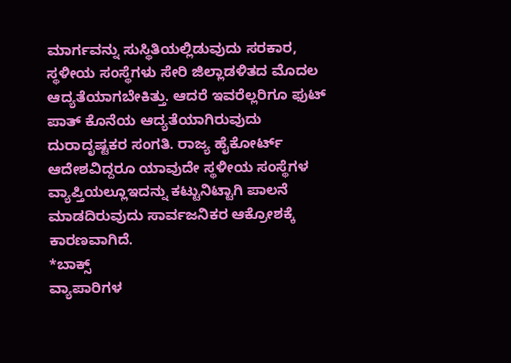ಮಾರ್ಗವನ್ನು ಸುಸ್ಥಿತಿಯಲ್ಲಿಡುವುದು ಸರಕಾರ, ಸ್ಥಳೀಯ ಸಂಸ್ಥೆಗಳು ಸೇರಿ ಜಿಲ್ಲಾಡಳಿತದ ಮೊದಲ ಆದ್ಯತೆಯಾಗಬೇಕಿತ್ತು. ಆದರೆ ಇವರೆಲ್ಲರಿಗೂ ಫುಟ್ ಪಾತ್ ಕೊನೆಯ ಆದ್ಯತೆಯಾಗಿರುವುದು ದುರಾದೃಷ್ಟಕರ ಸಂಗತಿ. ರಾಜ್ಯ ಹೈಕೋರ್ಟ್ ಆದೇಶವಿದ್ದರೂ ಯಾವುದೇ ಸ್ಥಳೀಯ ಸಂಸ್ಥೆಗಳ ವ್ಯಾಪ್ತಿಯಲ್ಲೂಇದನ್ನು ಕಟ್ಟುನಿಟ್ಟಾಗಿ ಪಾಲನೆ ಮಾಡದಿರುವುದು ಸಾರ್ವಜನಿಕರ ಆಕ್ರೋಶಕ್ಕೆ ಕಾರಣವಾಗಿದೆ.
*ಬಾಕ್ಸ್
ವ್ಯಾಪಾರಿಗಳ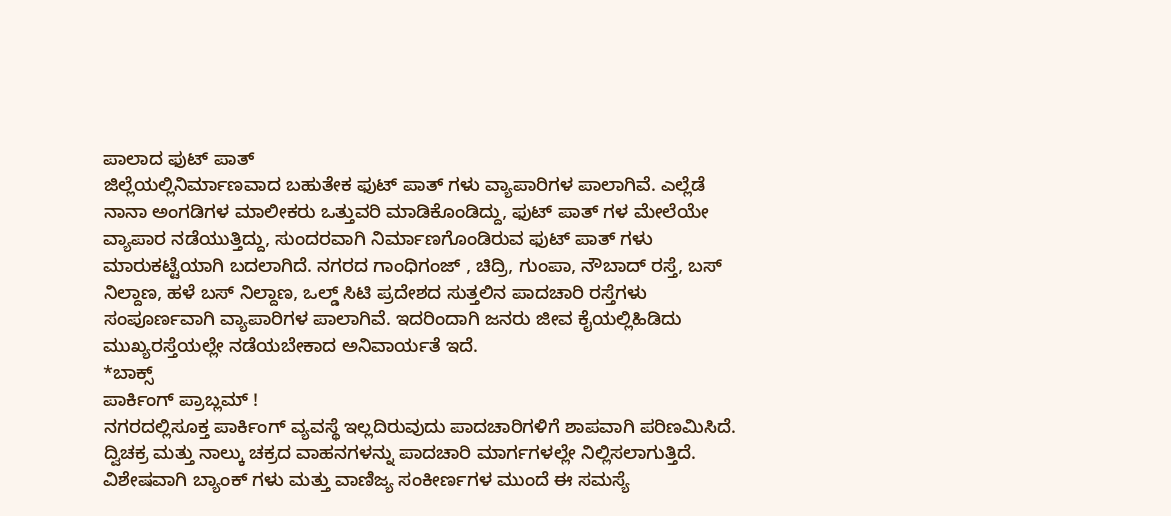ಪಾಲಾದ ಫುಟ್ ಪಾತ್
ಜಿಲ್ಲೆಯಲ್ಲಿನಿರ್ಮಾಣವಾದ ಬಹುತೇಕ ಫುಟ್ ಪಾತ್ ಗಳು ವ್ಯಾಪಾರಿಗಳ ಪಾಲಾಗಿವೆ. ಎಲ್ಲೆಡೆ ನಾನಾ ಅಂಗಡಿಗಳ ಮಾಲೀಕರು ಒತ್ತುವರಿ ಮಾಡಿಕೊಂಡಿದ್ದು, ಫುಟ್ ಪಾತ್ ಗಳ ಮೇಲೆಯೇ ವ್ಯಾಪಾರ ನಡೆಯುತ್ತಿದ್ದು, ಸುಂದರವಾಗಿ ನಿರ್ಮಾಣಗೊಂಡಿರುವ ಫುಟ್ ಪಾತ್ ಗಳು ಮಾರುಕಟ್ಟೆಯಾಗಿ ಬದಲಾಗಿದೆ. ನಗರದ ಗಾಂಧಿಗಂಜ್ , ಚಿದ್ರಿ, ಗುಂಪಾ, ನೌಬಾದ್ ರಸ್ತೆ, ಬಸ್ ನಿಲ್ದಾಣ, ಹಳೆ ಬಸ್ ನಿಲ್ದಾಣ, ಒಲ್ಡ್ ಸಿಟಿ ಪ್ರದೇಶದ ಸುತ್ತಲಿನ ಪಾದಚಾರಿ ರಸ್ತೆಗಳು ಸಂಪೂರ್ಣವಾಗಿ ವ್ಯಾಪಾರಿಗಳ ಪಾಲಾಗಿವೆ. ಇದರಿಂದಾಗಿ ಜನರು ಜೀವ ಕೈಯಲ್ಲಿಹಿಡಿದು ಮುಖ್ಯರಸ್ತೆಯಲ್ಲೇ ನಡೆಯಬೇಕಾದ ಅನಿವಾರ್ಯತೆ ಇದೆ.
*ಬಾಕ್ಸ್
ಪಾರ್ಕಿಂಗ್ ಪ್ರಾಬ್ಲಮ್ !
ನಗರದಲ್ಲಿಸೂಕ್ತ ಪಾರ್ಕಿಂಗ್ ವ್ಯವಸ್ಥೆ ಇಲ್ಲದಿರುವುದು ಪಾದಚಾರಿಗಳಿಗೆ ಶಾಪವಾಗಿ ಪರಿಣಮಿಸಿದೆ. ದ್ವಿಚಕ್ರ ಮತ್ತು ನಾಲ್ಕು ಚಕ್ರದ ವಾಹನಗಳನ್ನು ಪಾದಚಾರಿ ಮಾರ್ಗಗಳಲ್ಲೇ ನಿಲ್ಲಿಸಲಾಗುತ್ತಿದೆ. ವಿಶೇಷವಾಗಿ ಬ್ಯಾಂಕ್ ಗಳು ಮತ್ತು ವಾಣಿಜ್ಯ ಸಂಕೀರ್ಣಗಳ ಮುಂದೆ ಈ ಸಮಸ್ಯೆ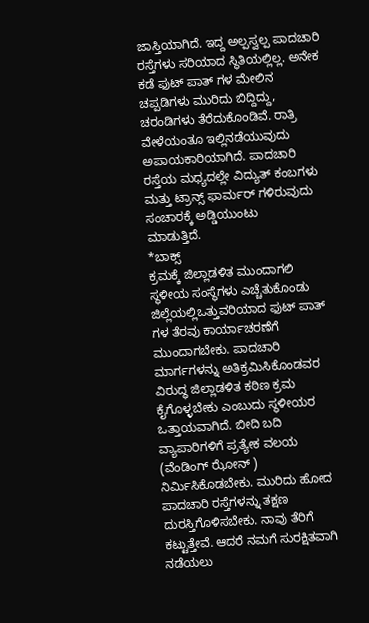ಜಾಸ್ತಿಯಾಗಿದೆ. ಇದ್ದ ಅಲ್ಪಸ್ವಲ್ಪ ಪಾದಚಾರಿ ರಸ್ತೆಗಳು ಸರಿಯಾದ ಸ್ಥಿತಿಯಲ್ಲಿಲ್ಲ. ಅನೇಕ ಕಡೆ ಫುಟ್ ಪಾತ್ ಗಳ ಮೇಲಿನ ಚಪ್ಪಡಿಗಳು ಮುರಿದು ಬಿದ್ದಿದ್ದು, ಚರಂಡಿಗಳು ತೆರೆದುಕೊಂಡಿವೆ. ರಾತ್ರಿ ವೇಳೆಯಂತೂ ಇಲ್ಲಿನಡೆಯುವುದು ಅಪಾಯಕಾರಿಯಾಗಿದೆ. ಪಾದಚಾರಿ ರಸ್ತೆಯ ಮಧ್ಯದಲ್ಲೇ ವಿದ್ಯುತ್ ಕಂಬಗಳು ಮತ್ತು ಟ್ರಾನ್ಸ್ ಫಾರ್ಮರ್ ಗಳಿರುವುದು ಸಂಚಾರಕ್ಕೆ ಅಡ್ಡಿಯುಂಟು
ಮಾಡುತ್ತಿದೆ.
*ಬಾಕ್ಸ್
ಕ್ರಮಕ್ಕೆ ಜಿಲ್ಲಾಡಳಿತ ಮುಂದಾಗಲಿ
ಸ್ಥಳೀಯ ಸಂಸ್ಥೆಗಳು ಎಚ್ಚೆತುಕೊಂಡು ಜಿಲ್ಲೆಯಲ್ಲಿಒತ್ತುವರಿಯಾದ ಫುಟ್ ಪಾತ್ ಗಳ ತೆರವು ಕಾರ್ಯಾಚರಣೆಗೆ ಮುಂದಾಗಬೇಕು. ಪಾದಚಾರಿ ಮಾರ್ಗಗಳನ್ನು ಅತಿಕ್ರಮಿಸಿಕೊಂಡವರ ವಿರುದ್ಧ ಜಿಲ್ಲಾಡಳಿತ ಕಠಿಣ ಕ್ರಮ ಕೈಗೊಳ್ಳಬೇಕು ಎಂಬುದು ಸ್ಥಳೀಯರ ಒತ್ತಾಯವಾಗಿದೆ. ಬೀದಿ ಬದಿ ವ್ಯಾಪಾರಿಗಳಿಗೆ ಪ್ರತ್ಯೇಕ ವಲಯ (ವೆಂಡಿಂಗ್ ಝೋನ್ ) ನಿರ್ಮಿಸಿಕೊಡಬೇಕು. ಮುರಿದು ಹೋದ ಪಾದಚಾರಿ ರಸ್ತೆಗಳನ್ನು ತಕ್ಷಣ ದುರಸ್ತಿಗೊಳಿಸಬೇಕು. ನಾವು ತೆರಿಗೆ ಕಟ್ಟುತ್ತೇವೆ. ಆದರೆ ನಮಗೆ ಸುರಕ್ಷಿತವಾಗಿ ನಡೆಯಲು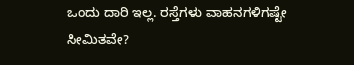ಒಂದು ದಾರಿ ಇಲ್ಲ. ರಸ್ತೆಗಳು ವಾಹನಗಳಿಗಷ್ಟೇ ಸೀಮಿತವೇ?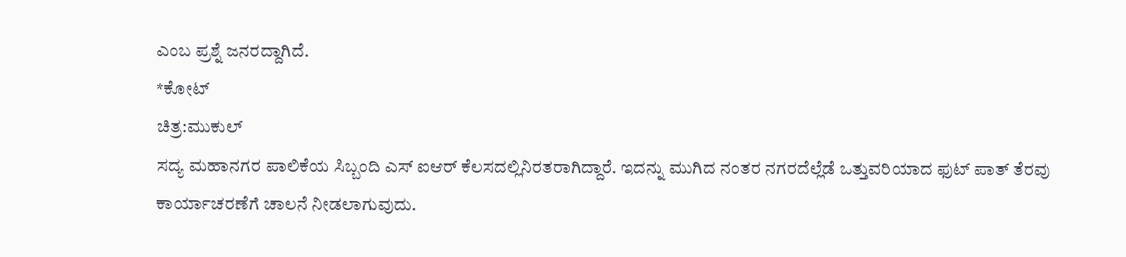ಎಂಬ ಪ್ರಶ್ನೆ ಜನರದ್ದಾಗಿದೆ.
*ಕೋಟ್
ಚಿತ್ರ:ಮುಕುಲ್
ಸದ್ಯ ಮಹಾನಗರ ಪಾಲಿಕೆಯ ಸಿಬ್ಬಂದಿ ಎಸ್ ಐಆರ್ ಕೆಲಸದಲ್ಲಿನಿರತರಾಗಿದ್ದಾರೆ. ಇದನ್ನು ಮುಗಿದ ನಂತರ ನಗರದೆಲ್ಲೆಡೆ ಒತ್ತುವರಿಯಾದ ಫುಟ್ ಪಾತ್ ತೆರವು ಕಾರ್ಯಾಚರಣೆಗೆ ಚಾಲನೆ ನೀಡಲಾಗುವುದು.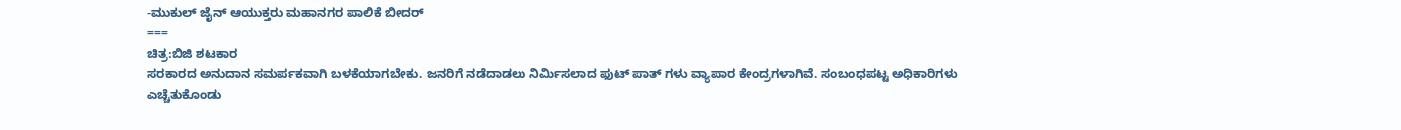-ಮುಕುಲ್ ಜೈನ್ ಆಯುಕ್ತರು ಮಹಾನಗರ ಪಾಲಿಕೆ ಬೀದರ್
===
ಚಿತ್ರ:ಬಿಜಿ ಶಟಕಾರ
ಸರಕಾರದ ಅನುದಾನ ಸಮರ್ಪಕವಾಗಿ ಬಳಕೆಯಾಗಬೇಕು. ಜನರಿಗೆ ನಡೆದಾಡಲು ನಿರ್ಮಿಸಲಾದ ಫುಟ್ ಪಾತ್ ಗಳು ವ್ಯಾಪಾರ ಕೇಂದ್ರಗಳಾಗಿವೆ. ಸಂಬಂಧಪಟ್ಟ ಅಧಿಕಾರಿಗಳು ಎಚ್ಚೆತುಕೊಂಡು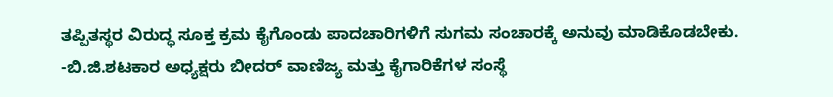ತಪ್ಪಿತಸ್ಥರ ವಿರುದ್ಧ ಸೂಕ್ತ ಕ್ರಮ ಕೈಗೊಂಡು ಪಾದಚಾರಿಗಳಿಗೆ ಸುಗಮ ಸಂಚಾರಕ್ಕೆ ಅನುವು ಮಾಡಿಕೊಡಬೇಕು.
-ಬಿ.ಜಿ.ಶಟಕಾರ ಅಧ್ಯಕ್ಷರು ಬೀದರ್ ವಾಣಿಜ್ಯ ಮತ್ತು ಕೈಗಾರಿಕೆಗಳ ಸಂಸ್ಥೆ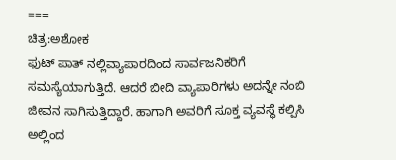===
ಚಿತ್ರ:ಅಶೋಕ
ಫುಟ್ ಪಾತ್ ನಲ್ಲಿವ್ಯಾಪಾರದಿಂದ ಸಾರ್ವಜನಿಕರಿಗೆ ಸಮಸ್ಯೆಯಾಗುತ್ತಿದೆ. ಆದರೆ ಬೀದಿ ವ್ಯಾಪಾರಿಗಳು ಅದನ್ನೇ ನಂಬಿ ಜೀವನ ಸಾಗಿಸುತ್ತಿದ್ದಾರೆ. ಹಾಗಾಗಿ ಅವರಿಗೆ ಸೂಕ್ತ ವ್ಯವಸ್ಥೆ ಕಲ್ಪಿಸಿ ಅಲ್ಲಿಂದ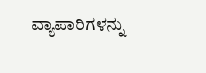ವ್ಯಾಪಾರಿಗಳನ್ನು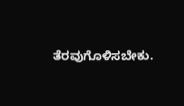ತೆರವುಗೊಳಿಸಬೇಕು.